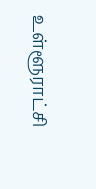உள்ளூராட்சி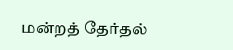மன்றத் தேர்தல்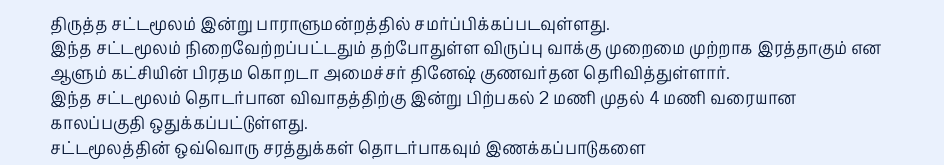திருத்த சட்டமூலம் இன்று பாராளுமன்றத்தில் சமர்ப்பிக்கப்படவுள்ளது.
இந்த சட்டமூலம் நிறைவேற்றப்பட்டதும் தற்போதுள்ள விருப்பு வாக்கு முறைமை முற்றாக இரத்தாகும் என ஆளும் கட்சியின் பிரதம கொறடா அமைச்சர் தினேஷ் குணவர்தன தெரிவித்துள்ளார்.
இந்த சட்டமூலம் தொடர்பான விவாதத்திற்கு இன்று பிற்பகல் 2 மணி முதல் 4 மணி வரையான காலப்பகுதி ஒதுக்கப்பட்டுள்ளது.
சட்டமூலத்தின் ஒவ்வொரு சரத்துக்கள் தொடர்பாகவும் இணக்கப்பாடுகளை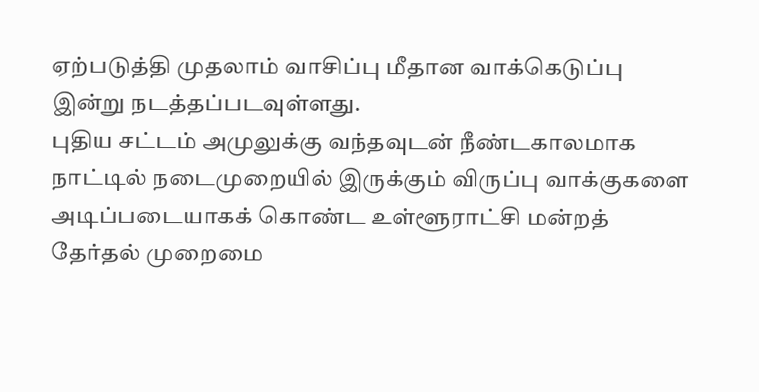ஏற்படுத்தி முதலாம் வாசிப்பு மீதான வாக்கெடுப்பு இன்று நடத்தப்படவுள்ளது.
புதிய சட்டம் அமுலுக்கு வந்தவுடன் நீண்டகாலமாக நாட்டில் நடைமுறையில் இருக்கும் விருப்பு வாக்குகளை அடிப்படையாகக் கொண்ட உள்ளூராட்சி மன்றத் தேர்தல் முறைமை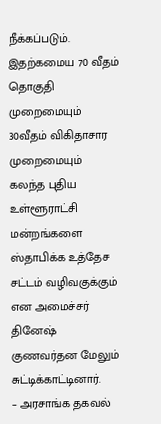நீக்கப்படும்.
இதற்கமைய 70 வீதம் தொகுதி முறைமையும் 30வீதம் விகிதாசார முறைமையும் கலந்த புதிய உள்ளூராட்சி மன்றங்களை ஸ்தாபிக்க உத்தேச சட்டம் வழிவகுக்கும் என அமைச்சர் தினேஷ் குணவர்தன மேலும் சுட்டிக்காட்டினார்.
– அரசாங்க தகவல்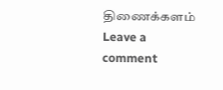திணைக்களம்
Leave a comment